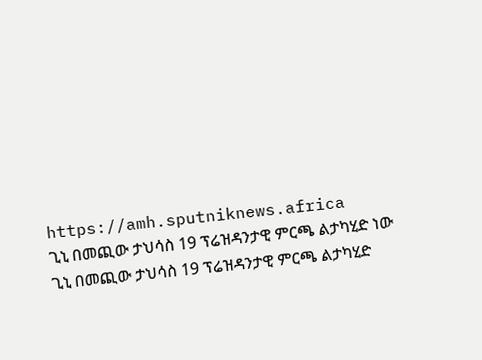https://amh.sputniknews.africa
ጊኒ በመጪው ታህሳስ 19 ፕሬዝዳንታዊ ምርጫ ልታካሂድ ነው
ጊኒ በመጪው ታህሳስ 19 ፕሬዝዳንታዊ ምርጫ ልታካሂድ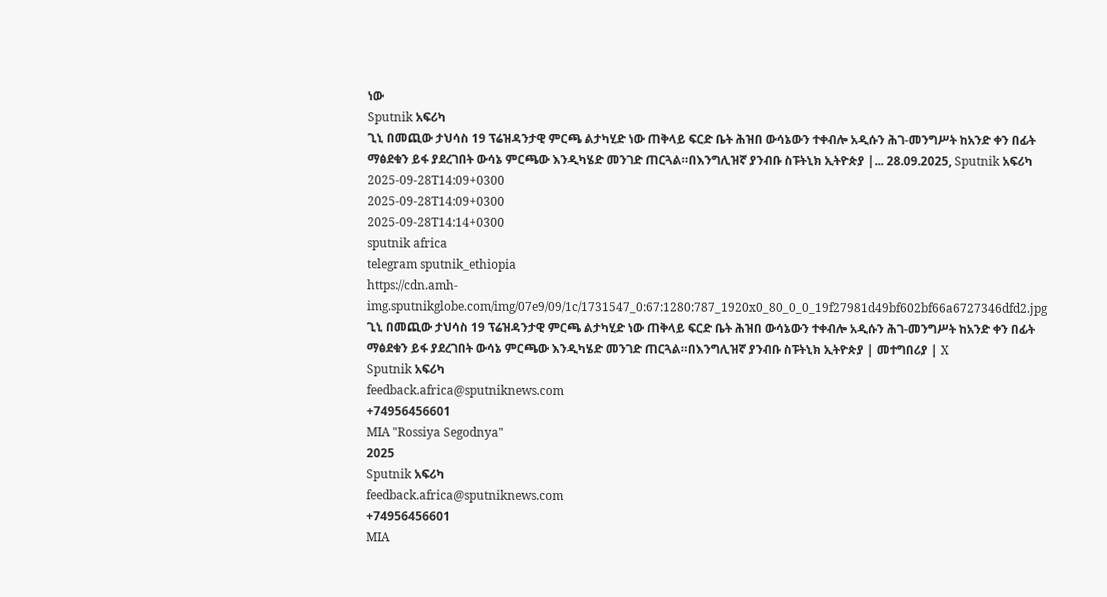ነው
Sputnik አፍሪካ
ጊኒ በመጪው ታህሳስ 19 ፕሬዝዳንታዊ ምርጫ ልታካሂድ ነው ጠቅላይ ፍርድ ቤት ሕዝበ ውሳኔውን ተቀብሎ አዲሱን ሕገ-መንግሥት ከአንድ ቀን በፊት ማፅደቁን ይፋ ያደረገበት ውሳኔ ምርጫው እንዲካሄድ መንገድ ጠርጓል።በእንግሊዝኛ ያንብቡ ስፑትኒክ ኢትዮጵያ |... 28.09.2025, Sputnik አፍሪካ
2025-09-28T14:09+0300
2025-09-28T14:09+0300
2025-09-28T14:14+0300
sputnik africa
telegram sputnik_ethiopia
https://cdn.amh-img.sputnikglobe.com/img/07e9/09/1c/1731547_0:67:1280:787_1920x0_80_0_0_19f27981d49bf602bf66a6727346dfd2.jpg
ጊኒ በመጪው ታህሳስ 19 ፕሬዝዳንታዊ ምርጫ ልታካሂድ ነው ጠቅላይ ፍርድ ቤት ሕዝበ ውሳኔውን ተቀብሎ አዲሱን ሕገ-መንግሥት ከአንድ ቀን በፊት ማፅደቁን ይፋ ያደረገበት ውሳኔ ምርጫው እንዲካሄድ መንገድ ጠርጓል።በእንግሊዝኛ ያንብቡ ስፑትኒክ ኢትዮጵያ | መተግበሪያ | X
Sputnik አፍሪካ
feedback.africa@sputniknews.com
+74956456601
MIA "Rossiya Segodnya"
2025
Sputnik አፍሪካ
feedback.africa@sputniknews.com
+74956456601
MIA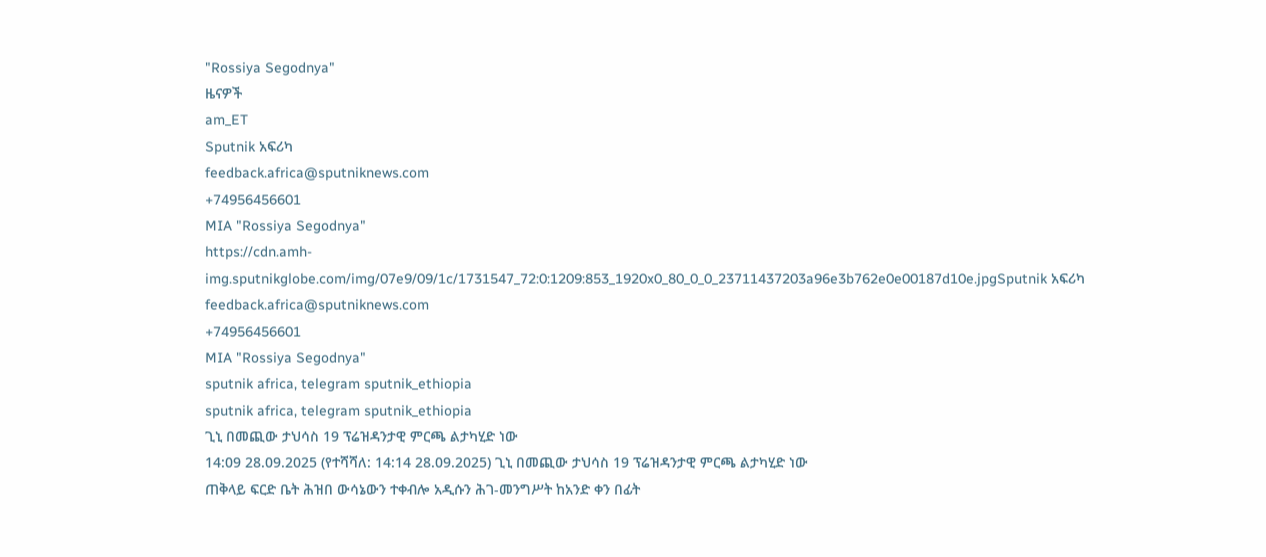"Rossiya Segodnya"
ዜናዎች
am_ET
Sputnik አፍሪካ
feedback.africa@sputniknews.com
+74956456601
MIA "Rossiya Segodnya"
https://cdn.amh-img.sputnikglobe.com/img/07e9/09/1c/1731547_72:0:1209:853_1920x0_80_0_0_23711437203a96e3b762e0e00187d10e.jpgSputnik አፍሪካ
feedback.africa@sputniknews.com
+74956456601
MIA "Rossiya Segodnya"
sputnik africa, telegram sputnik_ethiopia
sputnik africa, telegram sputnik_ethiopia
ጊኒ በመጪው ታህሳስ 19 ፕሬዝዳንታዊ ምርጫ ልታካሂድ ነው
14:09 28.09.2025 (የተሻሻለ: 14:14 28.09.2025) ጊኒ በመጪው ታህሳስ 19 ፕሬዝዳንታዊ ምርጫ ልታካሂድ ነው
ጠቅላይ ፍርድ ቤት ሕዝበ ውሳኔውን ተቀብሎ አዲሱን ሕገ-መንግሥት ከአንድ ቀን በፊት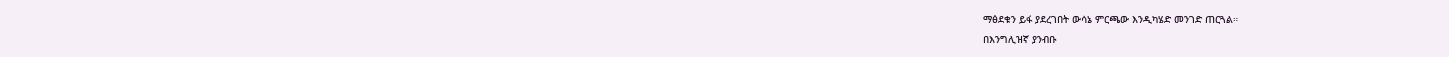ማፅደቁን ይፋ ያደረገበት ውሳኔ ምርጫው እንዲካሄድ መንገድ ጠርጓል።
በእንግሊዝኛ ያንብቡ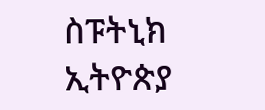ስፑትኒክ ኢትዮጵያ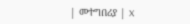| መተግበሪያ | X